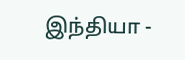இந்தியா -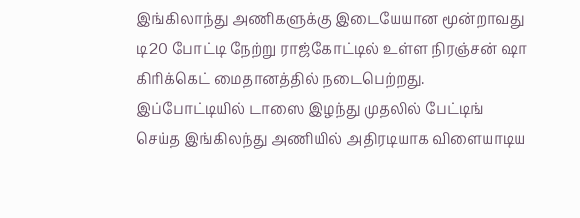இங்கிலாந்து அணிகளுக்கு இடையேயான மூன்றாவது டி20 போட்டி நேற்று ராஜ்கோட்டில் உள்ள நிரஞ்சன் ஷா கிரிக்கெட் மைதானத்தில் நடைபெற்றது. இப்போட்டியில் டாஸை இழந்து முதலில் பேட்டிங் செய்த இங்கிலந்து அணியில் அதிரடியாக விளையாடிய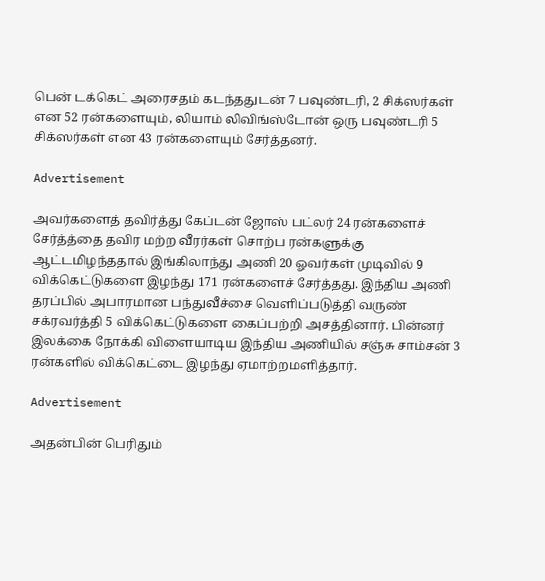பென் டக்கெட் அரைசதம் கடந்ததுடன் 7 பவுண்டரி, 2 சிக்ஸர்கள் என 52 ரன்களையும், லியாம் லிவிங்ஸ்டோன் ஒரு பவுண்டரி 5 சிக்ஸர்கள் என 43 ரன்களையும் சேர்த்தனர்.

Advertisement

அவர்களைத் தவிர்த்து கேப்டன் ஜோஸ் பட்லர் 24 ரன்களைச் சேர்த்த்தை தவிர மற்ற வீரர்கள் சொற்ப ரன்களுக்கு ஆட்டமிழந்ததால் இங்கிலாந்து அணி 20 ஓவர்கள் முடிவில் 9 விக்கெட்டுகளை இழந்து 171 ரன்களைச் சேர்த்தது. இந்திய அணி தரப்பில் அபாரமான பந்துவீச்சை வெளிப்படுத்தி வருண் சக்ரவர்த்தி 5 விக்கெட்டுகளை கைப்பற்றி அசத்தினார். பின்னர் இலக்கை நோக்கி விளையாடிய இந்திய அணியில் சஞ்சு சாம்சன் 3 ரன்களில் விக்கெட்டை இழந்து ஏமாற்றமளித்தார்.

Advertisement

அதன்பின் பெரிதும்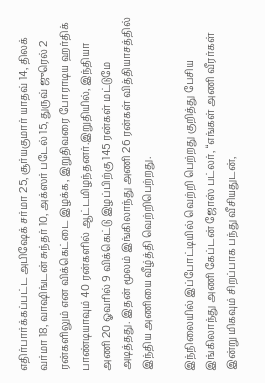எதிர்பார்க்கப்பட்ட அபிஷேக் சர்மா 25, சூர்யகுமார் யாதவ் 14, திலக் வர்மா 18, வாஷிங்டன் சுந்தர் 10, அக்ஸர் படேல் 15, துருவ் ஜுரெல் 2 ரன்களிலும் என விக்கெட்டை இழக்க, இறுதிவரை போராடிய ஹர்திக் பாண்டியாவும் 40 ரன்களில் ஆட்டமிழந்தனர்.இறுதியில், இந்தியா அணி 20 ஓவரில் 9 விக்கெட்டு இழப்பிற்கு 145 ரன்கள் மட்டுமே அடித்தது. இதன் மூலம் இங்கிலாந்து அணி 26 ரன்கள் வித்தியாசத்தில் இந்திய அணியை வீழ்த்தி வெற்றிபெற்றது.

இந்நிலையில் இப்போட்டியில் வெற்றி பெற்றது குறித்து பேசிய இங்கிலாந்து அணி கேப்டன் ஜோஸ் பட்லர், “எங்கள் அணி வீரர்கள் இன்று மிகவும் சிறப்பாக பந்து வீசியதுடன்,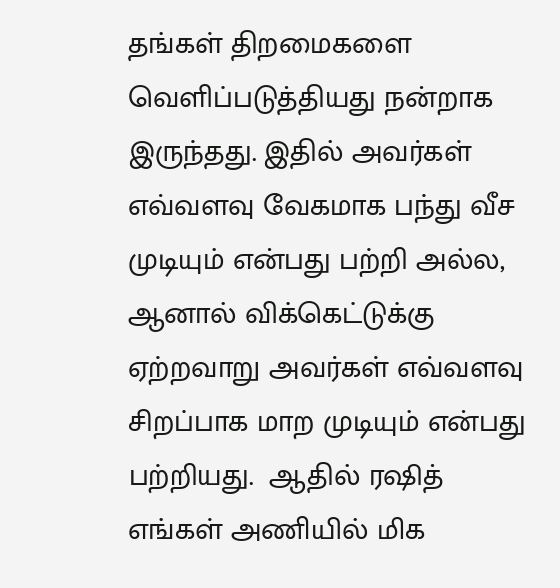தங்கள் திறமைகளை வெளிப்படுத்தியது நன்றாக இருந்தது. இதில் அவர்கள் எவ்வளவு வேகமாக பந்து வீச முடியும் என்பது பற்றி அல்ல, ஆனால் விக்கெட்டுக்கு ஏற்றவாறு அவர்கள் எவ்வளவு சிறப்பாக மாற முடியும் என்பது பற்றியது.  ஆதில் ரஷித் எங்கள் அணியில் மிக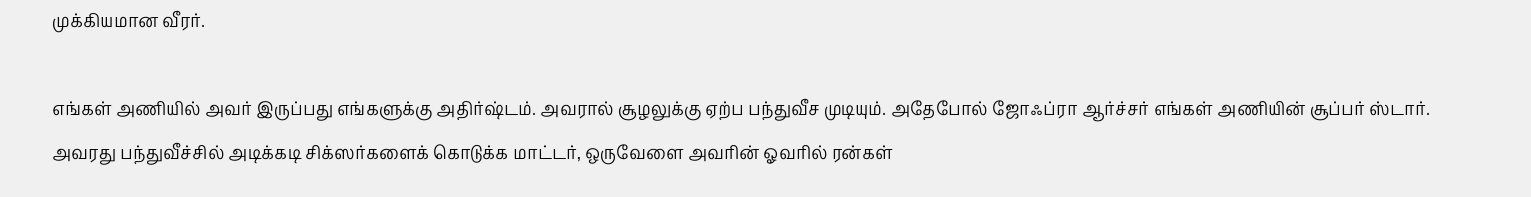முக்கியமான வீரர்.

எங்கள் அணியில் அவர் இருப்பது எங்களுக்கு அதிர்ஷ்டம். அவரால் சூழலுக்கு ஏற்ப பந்துவீச முடியும். அதேபோல் ஜோஃப்ரா ஆர்ச்சர் எங்கள் அணியின் சூப்பர் ஸ்டார். அவரது பந்துவீச்சில் அடிக்கடி சிக்ஸர்களைக் கொடுக்க மாட்டர், ஒருவேளை அவரின் ஓவரில் ரன்கள்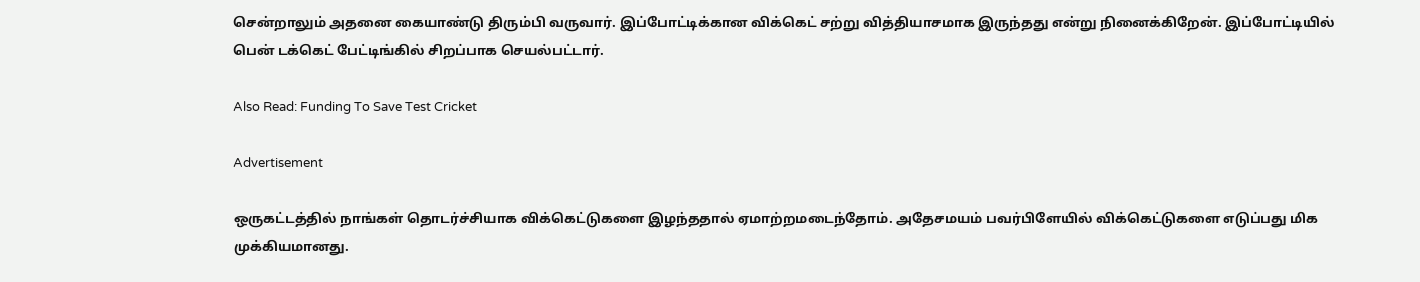சென்றாலும் அதனை கையாண்டு திரும்பி வருவார். இப்போட்டிக்கான விக்கெட் சற்று வித்தியாசமாக இருந்தது என்று நினைக்கிறேன். இப்போட்டியில் பென் டக்கெட் பேட்டிங்கில் சிறப்பாக செயல்பட்டார்.

Also Read: Funding To Save Test Cricket

Advertisement

ஒருகட்டத்தில் நாங்கள் தொடர்ச்சியாக விக்கெட்டுகளை இழந்ததால் ஏமாற்றமடைந்தோம். அதேசமயம் பவர்பிளேயில் விக்கெட்டுகளை எடுப்பது மிக முக்கியமானது.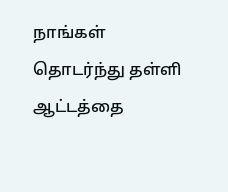நாங்கள் தொடர்ந்து தள்ளி ஆட்டத்தை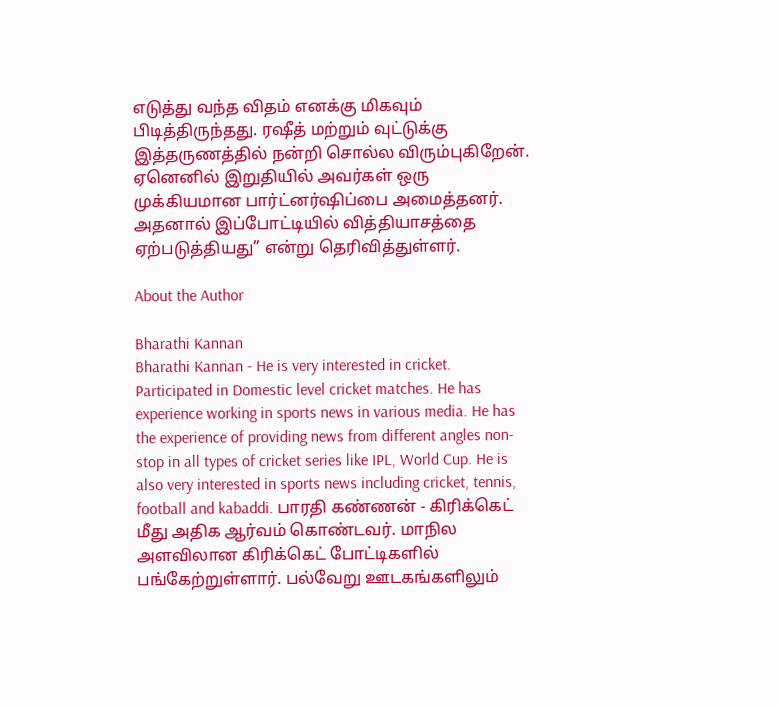எடுத்து வந்த விதம் எனக்கு மிகவும் பிடித்திருந்தது. ரஷீத் மற்றும் வுட்டுக்கு இத்தருணத்தில் நன்றி சொல்ல விரும்புகிறேன். ஏனெனில் இறுதியில் அவர்கள் ஒரு முக்கியமான பார்ட்னர்ஷிப்பை அமைத்தனர். அதனால் இப்போட்டியில் வித்தியாசத்தை ஏற்படுத்தியது” என்று தெரிவித்துள்ளர்.

About the Author

Bharathi Kannan
Bharathi Kannan - He is very interested in cricket. Participated in Domestic level cricket matches. He has experience working in sports news in various media. He has the experience of providing news from different angles non-stop in all types of cricket series like IPL, World Cup. He is also very interested in sports news including cricket, tennis, football and kabaddi. பாரதி கண்ணன் - கிரிக்கெட் மீது அதிக ஆர்வம் கொண்டவர். மாநில அளவிலான கிரிக்கெட் போட்டிகளில் பங்கேற்றுள்ளார். பல்வேறு ஊடகங்களிலும்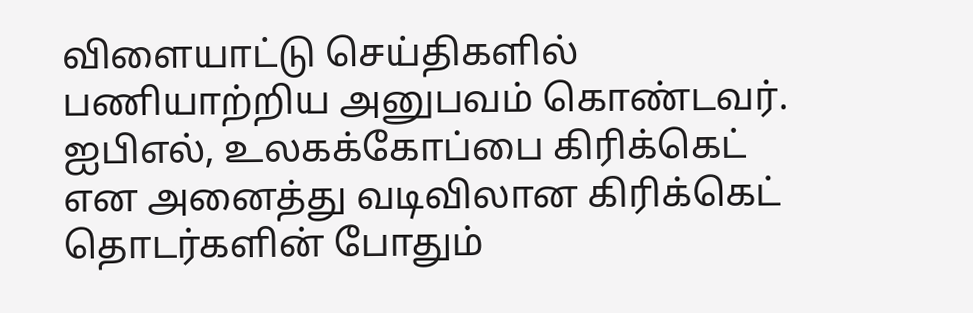விளையாட்டு செய்திகளில் பணியாற்றிய அனுபவம் கொண்டவர். ஐபிஎல், உலகக்கோப்பை கிரிக்கெட் என அனைத்து வடிவிலான கிரிக்கெட் தொடர்களின் போதும்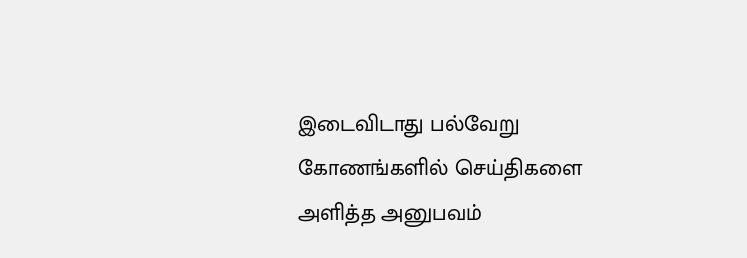இடைவிடாது பல்வேறு கோணங்களில் செய்திகளை அளித்த அனுபவம்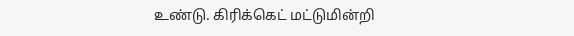உண்டு. கிரிக்கெட் மட்டுமின்றி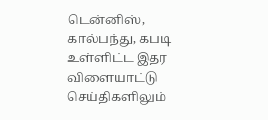டென்னிஸ், கால்பந்து, கபடி உள்ளிட்ட இதர விளையாட்டு செய்திகளிலும்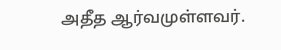அதீத ஆர்வமுள்ளவர்.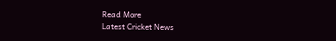Read More
Latest Cricket News